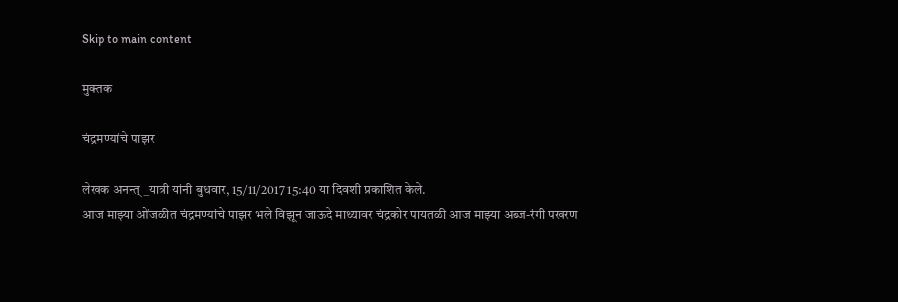Skip to main content

मुक्तक

चंद्रमण्यांचे पाझर

लेखक अनन्त्_यात्री यांनी बुधवार, 15/11/2017 15:40 या दिवशी प्रकाशित केले.
आज माझ्या ओंजळीत चंद्रमण्यांचे पाझर भले विझून जाऊदे माथ्यावर चंद्रकोर पायतळी आज माझ्या अब्ज-रंगी पखरण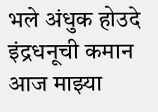भले अंधुक होउदे इंद्रधनूची कमान आज माझ्या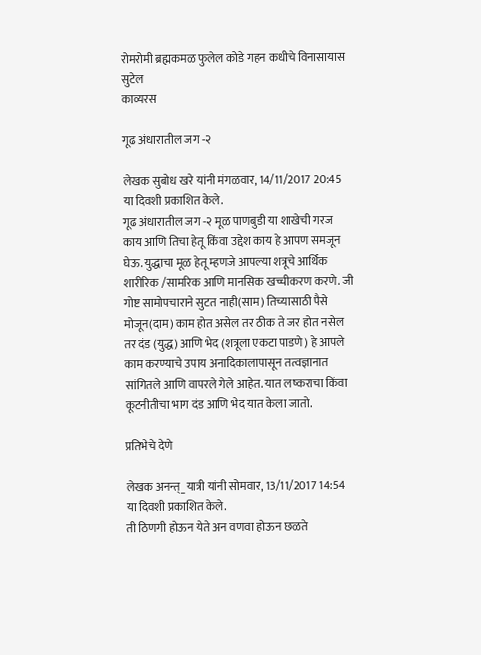रोमरोमी ब्रह्मकमळ फुलेल कोडे गहन कधीचे विनासायास सुटेल
काव्यरस

गूढ अंधारातील जग -२

लेखक सुबोध खरे यांनी मंगळवार, 14/11/2017 20:45 या दिवशी प्रकाशित केले.
गूढ अंधारातील जग -२ मूळ पाणबुडी या शाखेची गरज काय आणि तिचा हेतू किंवा उद्देश काय हे आपण समजून घेऊ. युद्धाचा मूळ हेतू म्हणजे आपल्या शत्रूचे आर्थिक शारीरिक /सामरिक आणि मानसिक खच्चीकरण करणे. जी गोष्ट सामोपचाराने सुटत नाही(साम) तिच्यासाठी पैसे मोजून(दाम) काम होत असेल तर ठीक ते जर होत नसेल तर दंड (युद्ध) आणि भेद (शत्रूला एकटा पाडणे) हे आपले काम करण्याचे उपाय अनादिकालापासून तत्वज्ञानात सांगितले आणि वापरले गेले आहेत. यात लष्कराचा किंवा कूटनीतीचा भाग दंड आणि भेद यात केला जातो.

प्रतिभेचे देणे

लेखक अनन्त्_यात्री यांनी सोमवार, 13/11/2017 14:54 या दिवशी प्रकाशित केले.
ती ठिणगी होऊन येते अन वणवा होऊन छळते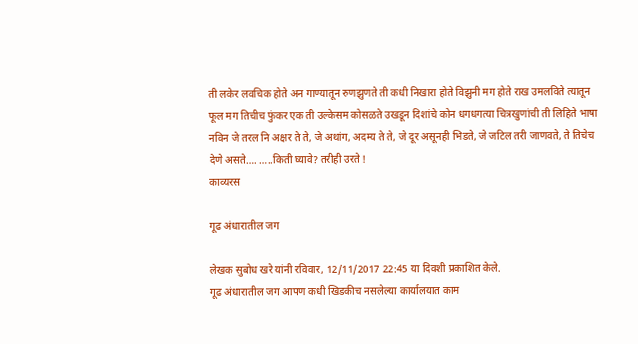ती लकेर लवचिक होते अन गाण्यातून रुणझुणते ती कधी निखारा होते विझुनी मग होते राख उमलविते त्यातून फूल मग तिचीच फुंकर एक ती उल्केसम कोसळते उखडून दिशांचे कोन धगधगत्या चित्रखुणांची ती लिहिते भाषा नविन जे तरल नि अक्षर ते ते, जे अथांग, अदम्य ते ते, जे दूर असूनही भिडते, जे जटिल तरी जाणवते, ते तिचेच देणे असते…. …..किती घ्यावे? तरीही उरते !
काव्यरस

गूढ अंधारातील जग

लेखक सुबोध खरे यांनी रविवार, 12/11/2017 22:45 या दिवशी प्रकाशित केले.
गूढ अंधारातील जग आपण कधी खिडकीच नसलेल्या कार्यालयात काम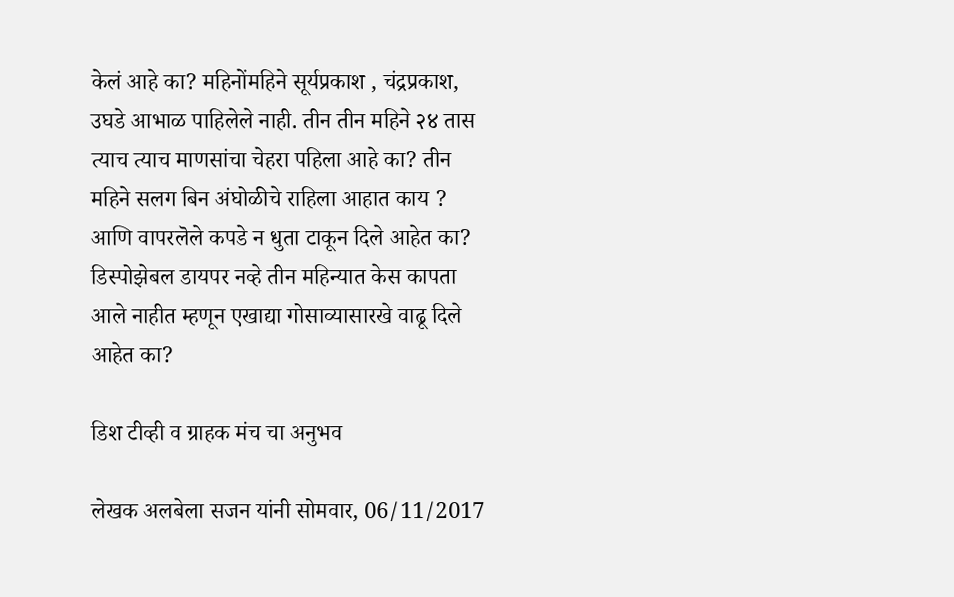केलं आहे का? महिनोंमहिने सूर्यप्रकाश , चंद्रप्रकाश, उघडे आभाळ पाहिलेले नाही. तीन तीन महिने २४ तास त्याच त्याच माणसांचा चेहरा पहिला आहे का? तीन महिने सलग बिन अंघोळीचे राहिला आहात काय ? आणि वापरलॆले कपडे न धुता टाकून दिले आहेत का? डिस्पोझेबल डायपर नव्हे तीन महिन्यात केस कापता आले नाहीत म्हणून एखाद्या गोसाव्यासारखे वाढू दिले आहेत का?

डिश टीव्ही व ग्राहक मंच चा अनुभव

लेखक अलबेला सजन यांनी सोमवार, 06/11/2017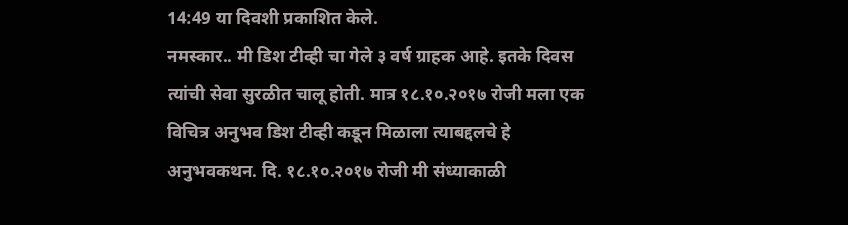14:49 या दिवशी प्रकाशित केले.
नमस्कार.. मी डिश टीव्ही चा गेले ३ वर्ष ग्राहक आहे. इतके दिवस त्यांची सेवा सुरळीत चालू होती. मात्र १८.१०.२०१७ रोजी मला एक विचित्र अनुभव डिश टीव्ही कडून मिळाला त्याबद्दलचे हे अनुभवकथन. दि. १८.१०.२०१७ रोजी मी संध्याकाळी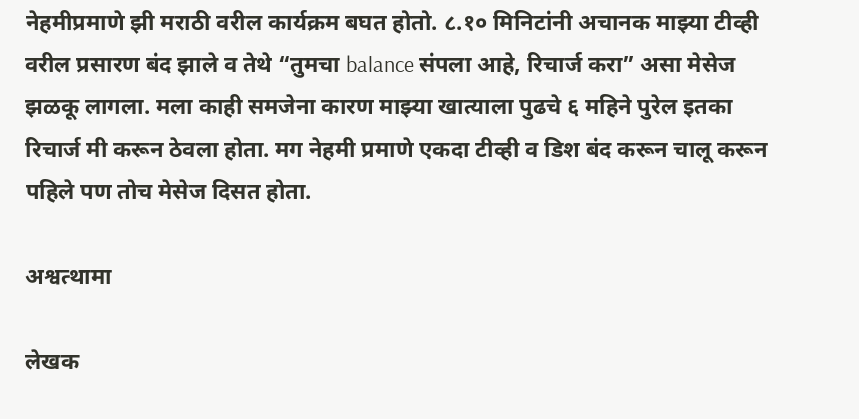नेहमीप्रमाणे झी मराठी वरील कार्यक्रम बघत होतो. ८.१० मिनिटांनी अचानक माझ्या टीव्ही वरील प्रसारण बंद झाले व तेथे “तुमचा balance संपला आहे, रिचार्ज करा” असा मेसेज झळकू लागला. मला काही समजेना कारण माझ्या खात्याला पुढचे ६ महिने पुरेल इतका रिचार्ज मी करून ठेवला होता. मग नेहमी प्रमाणे एकदा टीव्ही व डिश बंद करून चालू करून पहिले पण तोच मेसेज दिसत होता.

अश्वत्थामा

लेखक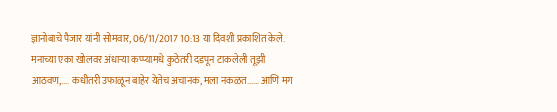ज्ञानोबाचे पैजार यांनी सोमवार, 06/11/2017 10:13 या दिवशी प्रकाशित केले.
मनाच्या एका खोलवर अंधार्‍या कप्प्यामधे कुठेतरी दडपून टाकलेली तूझी आठवण,.... कधीतरी उफाळून बाहेर येतेच अचानक, मला नकळत...... आणि मग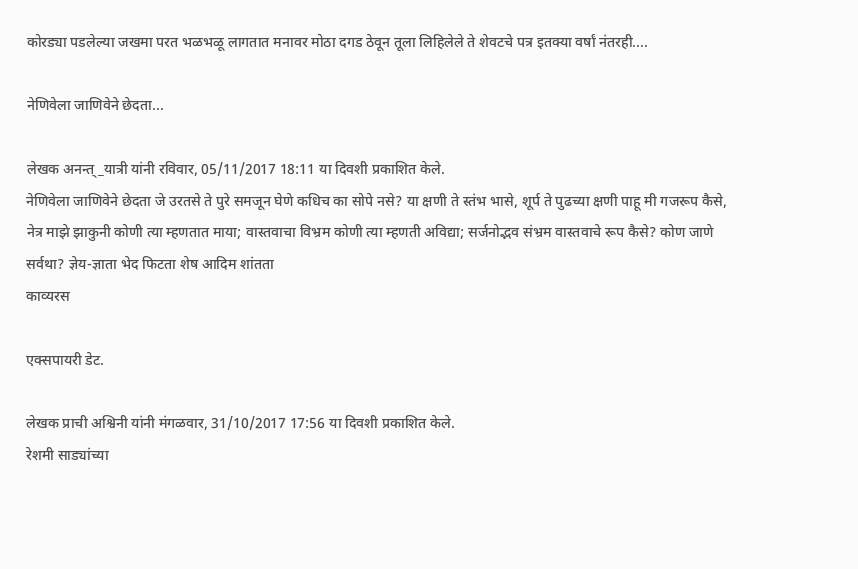कोरड्या पडलेल्या जखमा परत भळभळू लागतात मनावर मोठा दगड ठेवून तूला लिहिलेले ते शेवटचे पत्र इतक्या वर्षां नंतरही....

नेणिवेला जाणिवेने छेदता...

लेखक अनन्त्_यात्री यांनी रविवार, 05/11/2017 18:11 या दिवशी प्रकाशित केले.
नेणिवेला जाणिवेने छेदता जे उरतसे ते पुरे समजून घेणे कधिच का सोपे नसे? या क्षणी ते स्तंभ भासे, शूर्प ते पुढच्या क्षणी पाहू मी गजरूप कैसे, नेत्र माझे झाकुनी कोणी त्या म्हणतात माया; वास्तवाचा विभ्रम कोणी त्या म्हणती अविद्या; सर्जनोद्भव संभ्रम वास्तवाचे रूप कैसे? कोण जाणे सर्वथा? ज्ञेय-ज्ञाता भेद फिटता शेष आदिम शांतता
काव्यरस

एक्सपायरी डेट.

लेखक प्राची अश्विनी यांनी मंगळवार, 31/10/2017 17:56 या दिवशी प्रकाशित केले.
रेशमी साड्यांच्या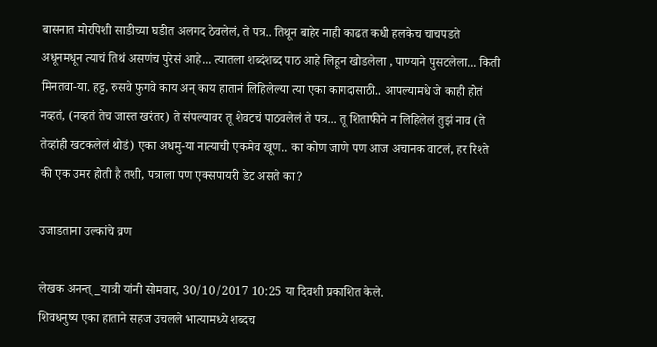बासनात मोरपिशी साडीच्या घडीत अलगद ठेवलेलं, ते पत्र.. तिथून बाहेर नाही काढत कधी हलकेच चाचपडते अधूनमधून त्याचं तिथं असणंच पुरेसं आहे... त्यातला शब्दंशब्द पाठ आहे लिहून खोडलेला , पाण्याने पुसटलेला... किती मिनतवा-या. हट्ट, रुसवे फुगवे काय अन् काय हातानं लिहिलेल्या त्या एका कागदासाठी.. आपल्यामधे जे काही होतं नव्हतं, (नव्हतं तेच जास्त खरंतर) ते संपल्यावर तू शेवटचं पाठवलेलं ते पत्र... तू शिताफीने न लिहिलेलं तुझं नाव (ते तेव्हांही खटकलेलं थोडं) एका अधमु-या नात्याची एकमेव खूण.. का कोण जाणे पण आज अचानक वाटलं, हर रिश्ते की एक उमर होती है तशी, पत्राला पण एक्सपायरी डेट असते का?

उजाडताना उल्कांचे व्रण

लेखक अनन्त्_यात्री यांनी सोमवार, 30/10/2017 10:25 या दिवशी प्रकाशित केले.
शिवधनुष्य एका हाताने सहज उचलले भात्यामध्ये शब्दच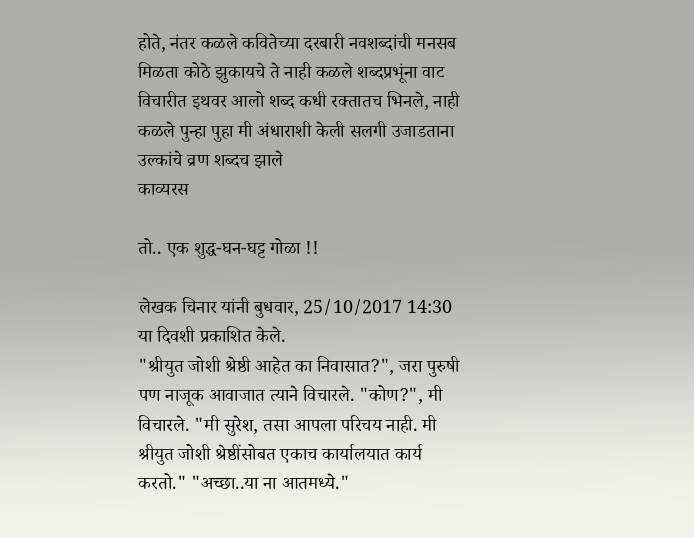होते, नंतर कळले कवितेच्या दरबारी नवशब्दांची मनसब मिळता कोठे झुकायचे ते नाही कळले शब्दप्रभूंना वाट विचारीत इथवर आलो शब्द कधी रक्तातच भिनले, नाही कळले पुन्हा पुहा मी अंधाराशी केली सलगी उजाडताना उल्कांचे व्रण शब्दच झाले
काव्यरस

तो.. एक शुद्ध-घन-घट्ट गोळा !!

लेखक चिनार यांनी बुधवार, 25/10/2017 14:30 या दिवशी प्रकाशित केले.
"श्रीयुत जोशी श्रेष्ठी आहेत का निवासात?", जरा पुरुषी पण नाजूक आवाजात त्याने विचारले. "कोण?", मी विचारले. "मी सुरेश, तसा आपला परिचय नाही. मी श्रीयुत जोशी श्रेष्ठींसोबत एकाच कार्यालयात कार्य करतो." "अच्छा..या ना आतमध्ये."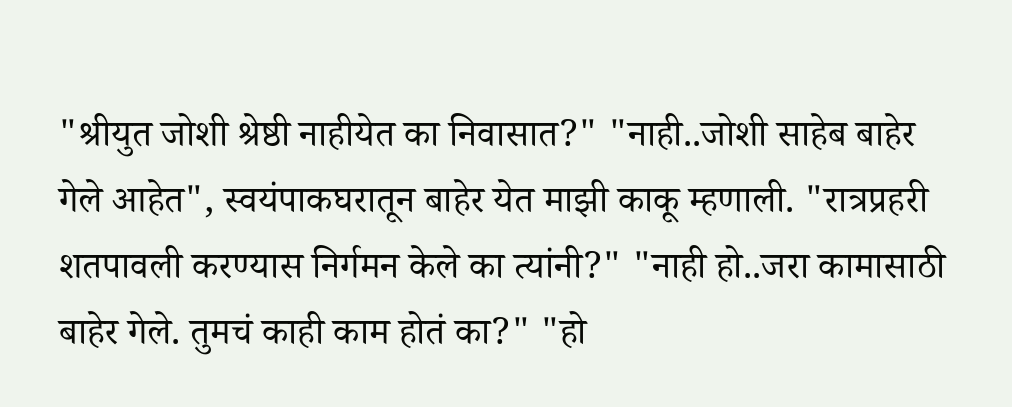"श्रीयुत जोशी श्रेष्ठी नाहीयेत का निवासात?" "नाही..जोशी साहेब बाहेर गेले आहेत", स्वयंपाकघरातून बाहेर येत माझी काकू म्हणाली. "रात्रप्रहरी शतपावली करण्यास निर्गमन केले का त्यांनी?" "नाही हो..जरा कामासाठी बाहेर गेले. तुमचं काही काम होतं का?" "हो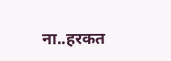ना..हरकत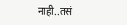नाही..तसं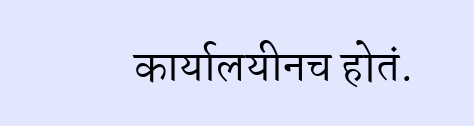कार्यालयीनच होतं.